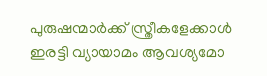പുരുഷന്മാർക്ക് സ്ത്രീകളേക്കാൾ ഇരട്ടി വ്യായാമം ആവശ്യമോ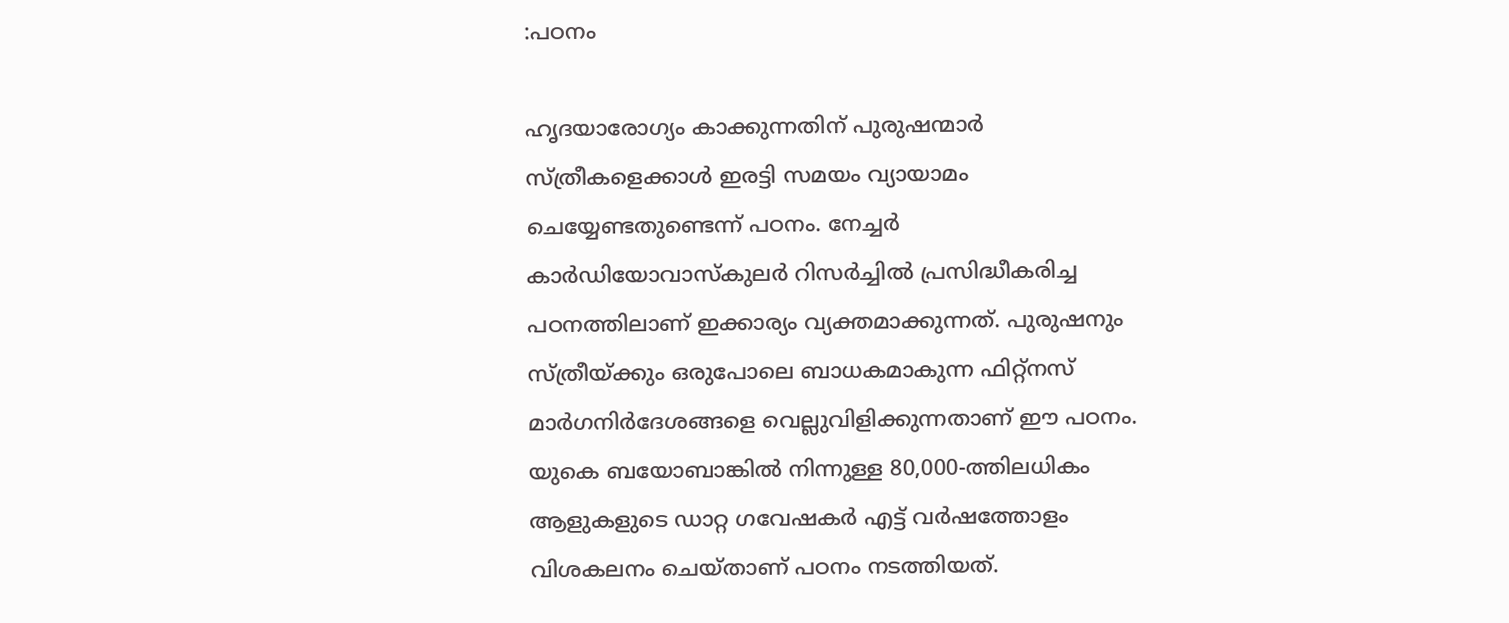:പഠനം

ഹൃദയാരോഗ്യം കാക്കുന്നതിന് പുരുഷന്മാര്‍ സ്ത്രീകളെക്കാള്‍ ഇരട്ടി സമയം വ്യായാമം ചെയ്യേണ്ടതുണ്ടെന്ന് പഠനം. നേച്ചര്‍ കാര്‍ഡിയോവാസ്‌കുലര്‍ റിസര്‍ച്ചില്‍ പ്രസിദ്ധീകരിച്ച പഠനത്തിലാണ് ഇക്കാര്യം വ്യക്തമാക്കുന്നത്. പുരുഷനും സ്ത്രീയ്ക്കും ഒരുപോലെ ബാധകമാകുന്ന ഫിറ്റ്‌നസ് മാര്‍ഗനിര്‍ദേശങ്ങളെ വെല്ലുവിളിക്കുന്നതാണ് ഈ പഠനം. യുകെ ബയോബാങ്കില്‍ നിന്നുള്ള 80,000-ത്തിലധികം ആളുകളുടെ ഡാറ്റ ഗവേഷകര്‍ എട്ട് വര്‍ഷത്തോളം വിശകലനം ചെയ്താണ് പഠനം നടത്തിയത്.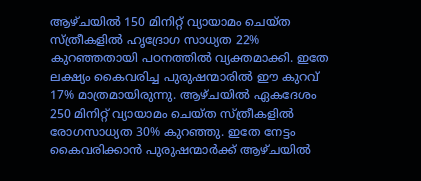ആഴ്ചയില്‍ 150 മിനിറ്റ് വ്യായാമം ചെയ്ത സ്ത്രീകളില്‍ ഹൃദ്രോഗ സാധ്യത 22% കുറഞ്ഞതായി പഠനത്തില്‍ വ്യക്തമാക്കി. ഇതേ ലക്ഷ്യം കൈവരിച്ച പുരുഷന്മാരില്‍ ഈ കുറവ് 17% മാത്രമായിരുന്നു. ആഴ്ചയില്‍ ഏകദേശം 250 മിനിറ്റ് വ്യായാമം ചെയ്ത സ്ത്രീകളില്‍ രോഗസാധ്യത 30% കുറഞ്ഞു. ഇതേ നേട്ടം കൈവരിക്കാന്‍ പുരുഷന്മാര്‍ക്ക് ആഴ്ചയില്‍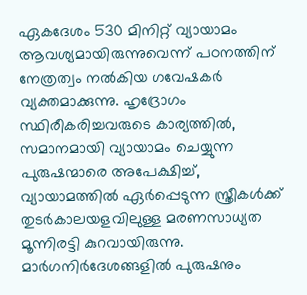ഏകദേശം 530 മിനിറ്റ് വ്യായാമം ആവശ്യമായിരുന്നുവെന്ന് പഠനത്തിന് നേത്രത്വം നല്‍കിയ ഗവേഷകര്‍ വ്യക്തമാക്കുന്നു. ഹൃദ്രോഗം സ്ഥിരീകരിച്ചവരുടെ കാര്യത്തില്‍, സമാനമായി വ്യായാമം ചെയ്യുന്ന പുരുഷന്മാരെ അപേക്ഷിച്ച്, വ്യായാമത്തില്‍ ഏര്‍പ്പെടുന്ന സ്ത്രീകള്‍ക്ക് തുടര്‍കാലയളവിലുള്ള മരണസാധ്യത മൂന്നിരട്ടി കുറവായിരുന്നു. മാര്‍ഗനിര്‍ദേശങ്ങളില്‍ പുരുഷനും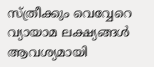സ്ത്രീക്കും വെവ്വേറെ വ്യായാമ ലക്ഷ്യങ്ങള്‍ ആവശ്യമായി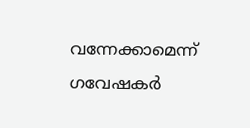വന്നേക്കാമെന്ന് ഗവേഷകര്‍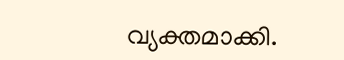വ്യക്തമാക്കി.